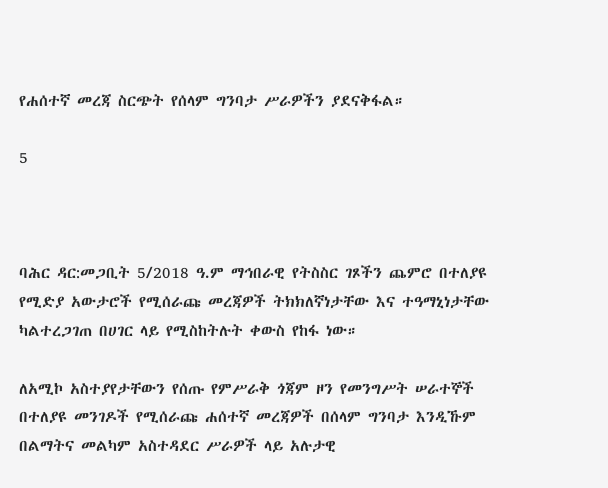የሐሰተኛ መረጃ ስርጭት የሰላም ግንባታ ሥራዎችን ያደናቅፋል።

5



ባሕር ዳር:መጋቢት 5/2018 ዓ.ም ማኅበራዊ የትስስር ገጾችን ጨምሮ በተለያዩ የሚድያ አውታሮች የሚሰራጩ መረጃዎች ትክክለኛነታቸው እና ተዓማኒነታቸው ካልተረጋገጠ በሀገር ላይ የሚስከትሉት ቀውስ የከፋ ነው።

ለአሚኮ አስተያየታቸውን የሰጡ የምሥራቅ ጎጃም ዞን የመንግሥት ሠራተኞች በተለያዩ መንገዶች የሚሰራጩ ሐሰተኛ መረጃዎች በሰላም ግንባታ እንዲኹም በልማትና መልካም አስተዳደር ሥራዎች ላይ አሉታዊ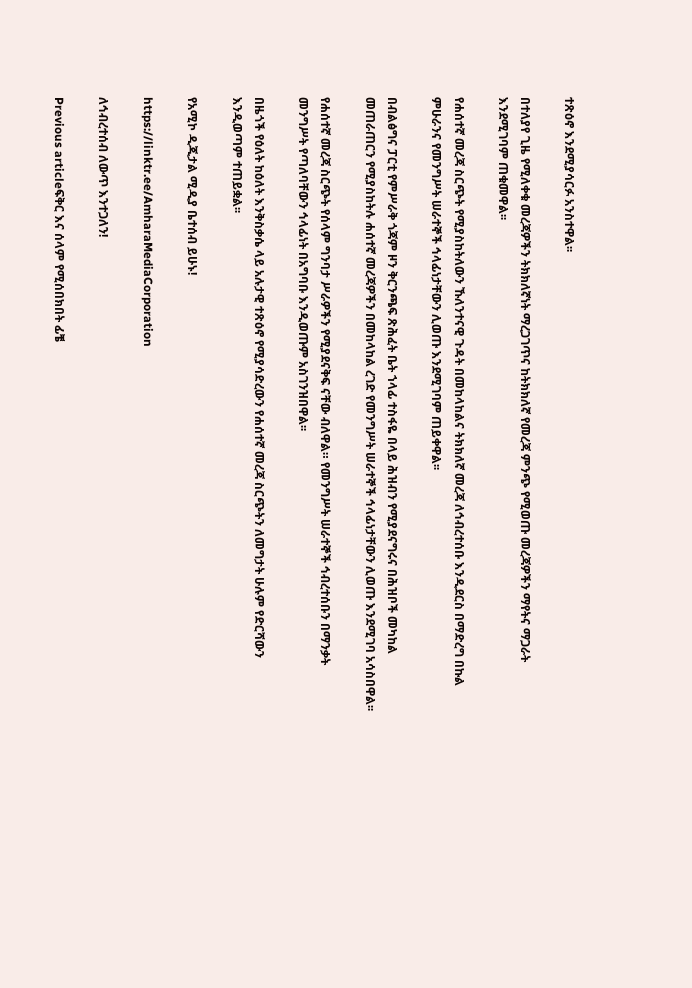ተጽዕኖ እንደሚያሳርፉ አንስተዋል፡፡

በተለያየ ጊዜ የሚለቀቁ መረጃዎችን ትክክለኛነት ማረጋገጥና ከትክክለኛ የመረጃ ምንጭ የሚወጡ መረጃዎችን ማየትና ማጋራት እንደሚገባም ጠቁመዋል፡፡

የሐሰተኛ መረጃ ስርጭት የሚያስከትለውን ኹለንተናዊ ጉዳት በመከላከልና ትክክለኛ መረጃ ለኅብረተሰቡ እንዲደርስ በማድረግ በኩል ምሁራንና የመንግሥት ሠራተኞች ኅላፊነታቸውን ሊወጡ እንደሚገባም ጠይቀዋል፡፡

በብልፅግና ፓርቲ የምሥራቅ ጎጃም ዞን ቅርንጫፍ ጽሕፈት ቤት ኀላፊ ተስፋዬ በላይ ሕዝብን የሚያደናግሩና በሕዝቦች መካከል መጠራጠርን የሚያስከትሉ ሐሰተኛ መረጃዎችን በመከላከል ረገድ የመንግሥት ሠራተኞች ኅላፊነታቸውን ሊወጡ እንደሚገባ አሳስበዋል፡፡

የሐሰተኛ መረጃ ስርጭት የሰላም ግንባታ ሥራዎችን የሚያደናቅፍ ናቸው ብለዋል። የመንግሥት ሠራተኞች ኅብረተሰቡን በማንቃት መንግሥት የጣለባቸውን ኅላፊነት በአግባቡ እንዲወጡም አስገንዝበዋል፡፡

በዜጎች የዕለት ከዕለት እንቅስቃሴ ላይ አሉታዊ ተጽዕኖ የሚያሳድረውን የሐሰተኛ መረጃ ስርጭትን ለመግታት ሁሉም የድርሻውን እንዲወጣም ተጠይቋል፡፡

የአሚኮ ዲጂታል ሚዲያ ቤተሰብ ይሁኑ!

https://linktr.ee/AmharaMediaCorporation

ለኅብረተሰብ ለውጥ እንተጋለን!

Previous articleፍቅር እና ሰላም የሚሰበክበት ፊቼ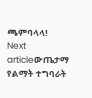ጫምባላላ!
Next articleውጤታማ የልማት ተግባራት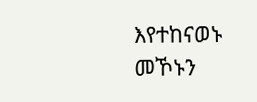እየተከናወኑ መኾኑን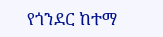የጎንደር ከተማ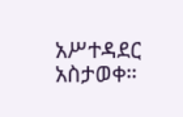አሥተዳደር አስታወቀ።